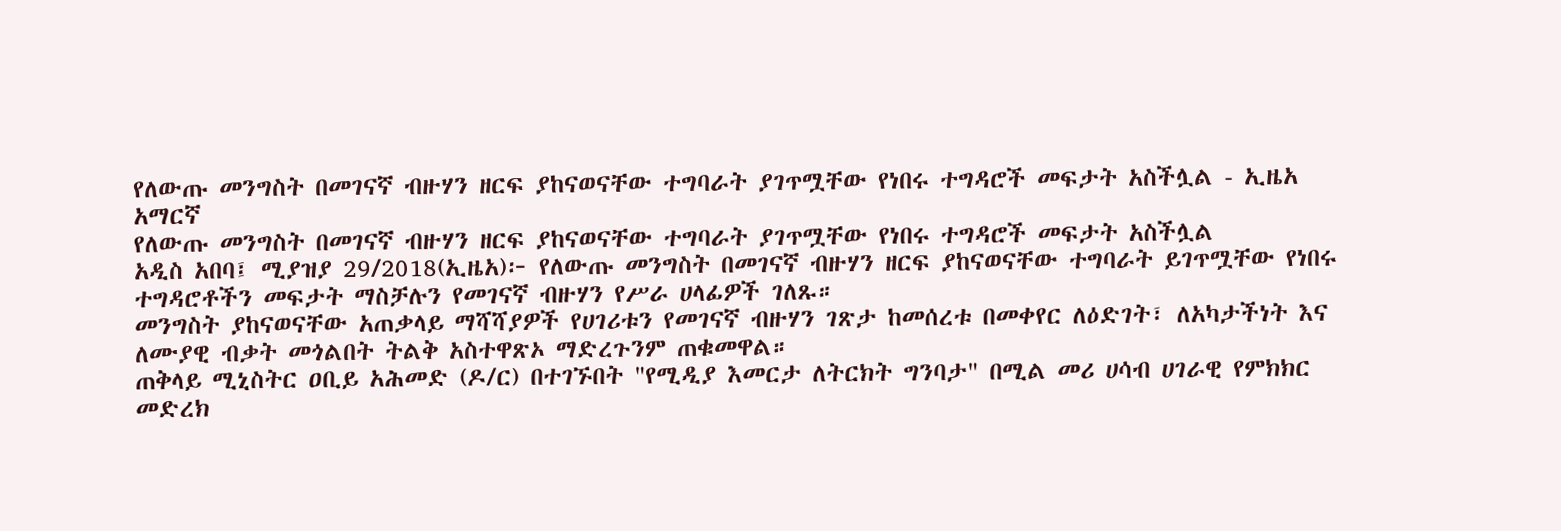የለውጡ መንግስት በመገናኛ ብዙሃን ዘርፍ ያከናወናቸው ተግባራት ያገጥሟቸው የነበሩ ተግዳሮች መፍታት አስችሏል - ኢዜአ አማርኛ
የለውጡ መንግስት በመገናኛ ብዙሃን ዘርፍ ያከናወናቸው ተግባራት ያገጥሟቸው የነበሩ ተግዳሮች መፍታት አስችሏል
አዲስ አበባ፤ ሚያዝያ 29/2018(ኢዜአ)፦ የለውጡ መንግስት በመገናኛ ብዙሃን ዘርፍ ያከናወናቸው ተግባራት ይገጥሟቸው የነበሩ ተግዳሮቶችን መፍታት ማስቻሉን የመገናኛ ብዙሃን የሥራ ሀላፊዎች ገለጹ።
መንግስት ያከናወናቸው አጠቃላይ ማሻሻያዎች የሀገሪቱን የመገናኛ ብዙሃን ገጽታ ከመሰረቱ በመቀየር ለዕድገት፣ ለአካታችነት እና ለሙያዊ ብቃት መጎልበት ትልቅ አስተዋጽኦ ማድረጉንም ጠቁመዋል።
ጠቅላይ ሚኒስትር ዐቢይ አሕመድ (ዶ/ር) በተገኙበት "የሚዲያ እመርታ ለትርክት ግንባታ" በሚል መሪ ሀሳብ ሀገራዊ የምክክር መድረክ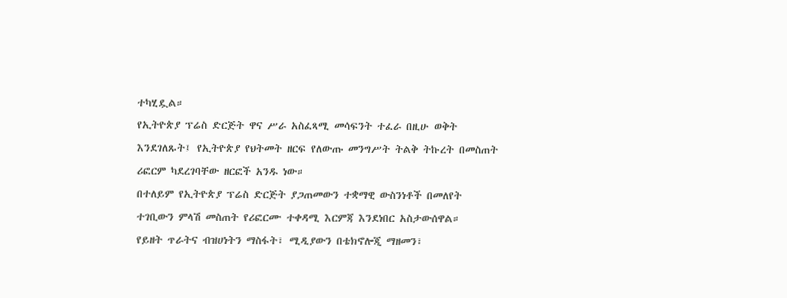ተካሂዷል።
የኢትዮጵያ ፕሬስ ድርጅት ዋና ሥራ አስፈጻሚ መሳፍንት ተፈራ በዚሁ ወቅት እንደገለጹት፤ የኢትዮጵያ የህትመት ዘርፍ የለውጡ መንግሥት ትልቅ ትኩረት በመስጠት ሪፎርም ካደረገባቸው ዘርፎች አንዱ ነው።
በተለይም የኢትዮጵያ ፕሬስ ድርጅት ያጋጠመውን ተቋማዊ ውስንነቶች በመለየት ተገቢውን ምላሽ መስጠት የሪፎርሙ ተቀዳሚ እርምጃ እንደነበር አስታውሰዋል።
የይዘት ጥራትና ብዝሀነትን ማስፋት፣ ሚዲያውን በቴክኖሎጂ ማዘመን፣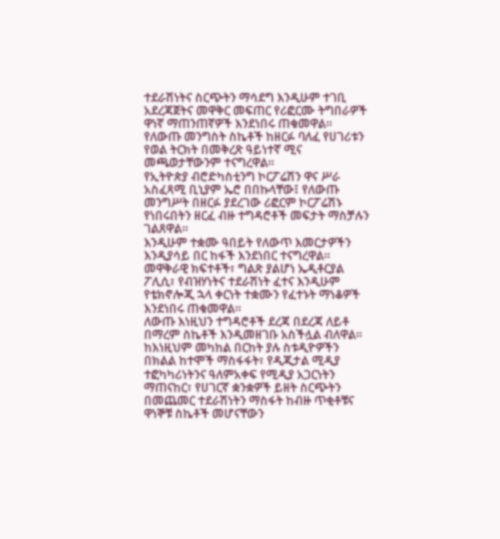ተደራሽነትና ስርጭትን ማሳደግ እንዲሁም ተገቢ አደረጃጀትና መዋቅር መፍጠር የሪፎርሙ ትግበራዎች ዋነኛ ማጠንጠኛዎች እንደነበሩ ጠቁመዋል።
የለውጡ መንግስት ስኬቶች ከዘርፉ ባለፈ የሀገሪቱን የወል ትርክት በመቅረጽ ዓይነተኛ ሚና መጫወታቸውንም ተናግረዋል።
የኢትዮጵያ ብሮድካስቲንግ ኮርፖሬሽን ዋና ሥራ አስፈጻሚ ቢኒያም ኤሮ በበኩላቸው፤ የለውጡ መንግሥት በዘርፉ ያደረገው ሪፎርም ኮርፖሬሽኑ የነበሩበትን ዘርፈ ብዙ ተግዳሮቶች መፍታት ማስቻሉን ገልጸዋል።
እንዲሁም ተቋሙ ዓበይት የለውጥ እመርታዎችን እንዲያሳይ በር ከፋች እንደነበር ተናግረዋል።
መዋቅራዊ ክፍተቶች፣ ግልጽ ያልሆነ ኤዲቶርያል ፖሊሲ፣ የብዝሃነትና ተደራሽነት ፈተና እንዲሁም የቴክኖሎጂ ኋላ ቀርነት ተቋሙን የፈተኑት ማነቆዎች እንደነበሩ ጠቁመዋል።
ለውጡ እነዚህን ተግዳሮቶች ደረጃ በደረጃ ለይቶ በማረም ስኬቶች እንዲመዘገቡ አስችሏል ብለዋል፡፡
ከእነዚህም መካከል በርከት ያሉ ስቱዲዮዎችን በክልል ከተሞች ማስፋፋት፣ የዲጂታል ሚዲያ ተፎካካሪነትንና ዓለምአቀፍ የሚዲያ አጋርነትን ማጠናከር፣ የሀገርኛ ቋንቋዎች ይዘት ስርጭትን በመጨመር ተደራሽነትን ማስፋት ከብዙ ጥቂቶቹና ዋነኞቹ ስኬቶች መሆናቸውን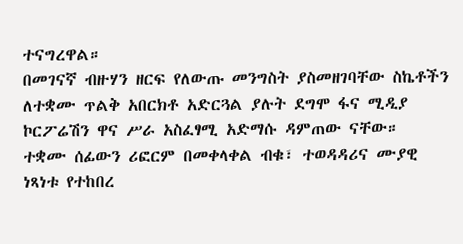ተናግረዋል።
በመገናኛ ብዙሃን ዘርፍ የለውጡ መንግስት ያስመዘገባቸው ስኬቶችን ለተቋሙ ጥልቅ አበርክቶ አድርጓል ያሉት ደግሞ ፋና ሚዲያ ኮርፖሬሽን ዋና ሥራ አስፈፃሚ አድማሱ ዳምጠው ናቸው።
ተቋሙ ሰፊውን ሪፎርም በመቀላቀል ብቁ፣ ተወዳዳሪና ሙያዊ ነጻነቱ የተከበረ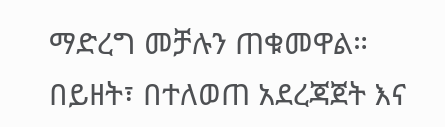ማድረግ መቻሉን ጠቁመዋል።
በይዘት፣ በተለወጠ አደረጃጀት እና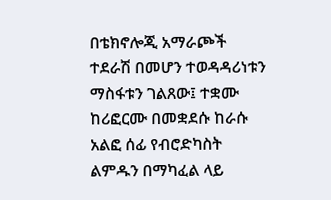በቴክኖሎጂ አማራጮች ተደራሽ በመሆን ተወዳዳሪነቱን ማስፋቱን ገልጸው፤ ተቋሙ ከሪፎርሙ በመቋደሱ ከራሱ አልፎ ሰፊ የብሮድካስት ልምዱን በማካፈል ላይ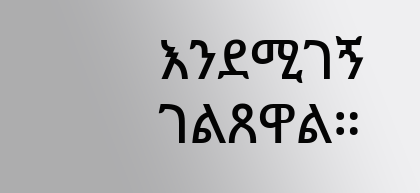እንደሚገኝ ገልጸዋል።